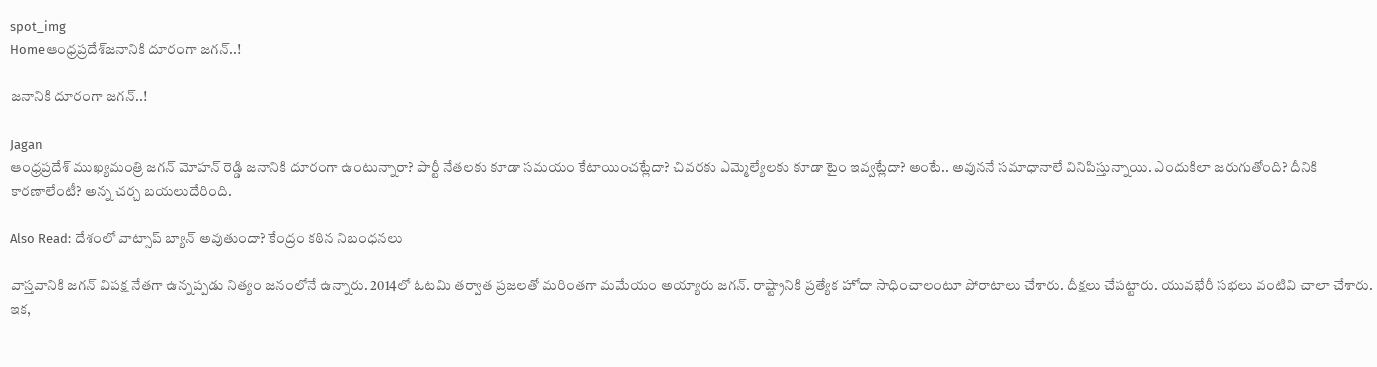spot_img
Homeఆంధ్రప్రదేశ్‌జ‌నానికి దూరంగా జ‌గ‌న్‌..!

జ‌నానికి దూరంగా జ‌గ‌న్‌..!

Jagan
ఆంధ్ర‌ప్ర‌దేశ్ ముఖ్య‌మంత్రి జ‌గ‌న్ మోహ‌న్ రెడ్డి జ‌నానికి దూరంగా ఉంటున్నారా? పార్టీ నేత‌ల‌కు కూడా స‌మ‌యం కేటాయించ‌ట్లేదా? చివరకు ఎమ్మెల్యేలకు కూడా టైం ఇవ్వట్లేదా? అంటే.. అవున‌నే స‌మాధానాలే వినిపిస్తున్నాయి. ఎందుకిలా జ‌రుగుతోంది? దీనికి కారణాలేంటీ? అన్న చ‌ర్చ బ‌య‌లుదేరింది.

Also Read: దేశంలో వాట్సాప్ బ్యాన్ అవుతుందా? కేంద్రం కఠిన నిబంధనలు

వాస్త‌వానికి జ‌గ‌న్ విప‌క్ష నేత‌గా ఉన్నప్పడు నిత్యం జనంలోనే ఉన్నారు. 2014లో ఓటమి తర్వాత ప్ర‌జ‌ల‌తో మ‌రింత‌గా మ‌మేయం అయ్యారు జగన్. రాష్ట్రానికి ప్ర‌త్యేక హోదా సాధించాలంటూ పోరాటాలు చేశారు. దీక్ష‌లు చేప‌ట్టారు. యువ‌భేరీ స‌భ‌లు వంటివి చాలా చేశారు. ఇక‌,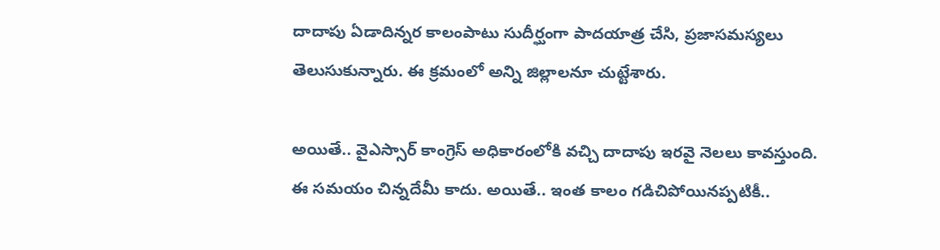దాదాపు ఏడాదిన్న‌ర కాలంపాటు సుదీర్ఘంగా పాద‌యాత్ర చేసి, ప్ర‌జాస‌మ‌స్య‌లు తెలుసుకున్నారు. ఈ క్ర‌మంలో అన్ని జిల్లాల‌నూ చుట్టేశారు.

అయితే.. వైఎస్సార్ కాంగ్రెస్ అధికారంలోకి వచ్చి దాదాపు ఇరవై నెలలు కావస్తుంది. ఈ స‌మ‌యం చిన్న‌దేమీ కాదు. అయితే.. ఇంత కాలం గ‌డిచిపోయిన‌ప్ప‌టికీ..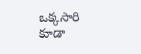ఒక్క‌సారి కూడా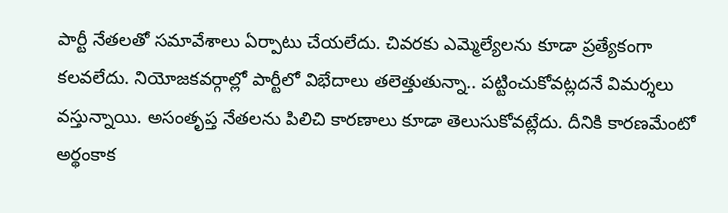పార్టీ నేతలతో సమావేశాలు ఏర్పాటు చేయ‌లేదు. చివ‌ర‌కు ఎమ్మెల్యేలను కూడా ప్ర‌త్యేకంగా క‌ల‌వ‌లేదు. నియోజకవర్గాల్లో పార్టీలో విభేదాలు తలెత్తుతున్నా.. ప‌ట్టించుకోవ‌ట్ల‌ద‌నే విమ‌ర్శ‌లు వ‌స్తున్నాయి. అసంతృప్త నేత‌ల‌ను పిలిచి కార‌ణాలు కూడా తెలుసుకోవ‌ట్లేదు. దీనికి కార‌ణ‌మేంటో అర్థంకాక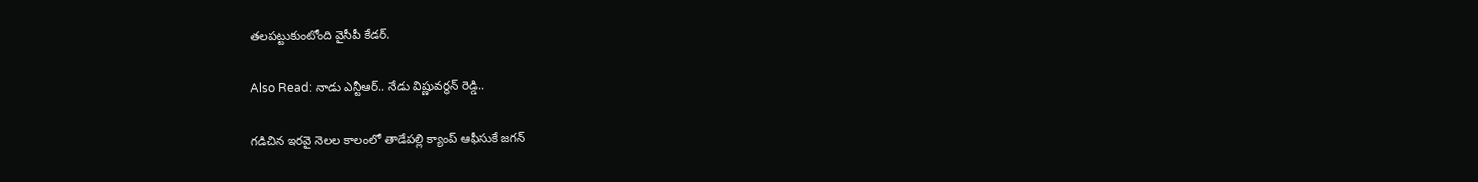త‌ల‌ప‌ట్టుకుంటోంది వైసీపీ కేడ‌ర్‌.

Also Read: నాడు ఎన్టీఆర్.. నేడు విష్ణువర్ధన్ రెడ్డి..

గ‌డిచిన ఇరవై నెలల కాలంలో తాడేపల్లి క్యాంప్ ఆఫీసుకే జ‌గ‌న్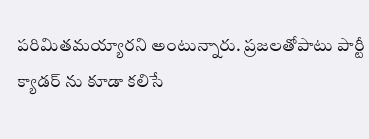పరిమితమయ్యారని అంటున్నారు. ప్రజలతోపాటు పార్టీ క్యాడర్ ను కూడా కలిసే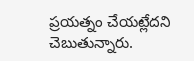ప్రయత్నం చేయ‌ట్లేద‌ని చెబుతున్నారు.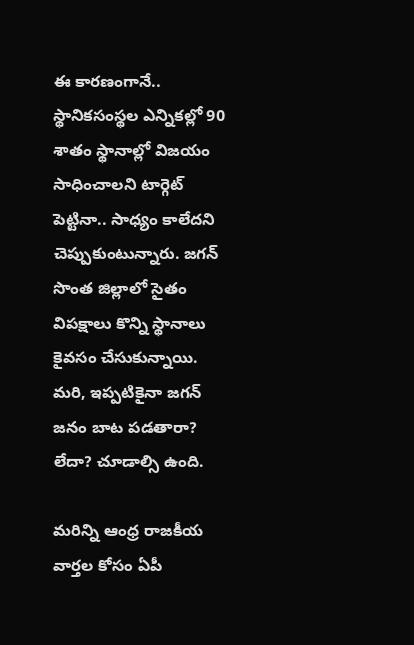ఈ కార‌ణంగానే.. స్థానికసంస్థల ఎన్నికల్లో 90 శాతం స్థానాల్లో విజయం సాధించాలని టార్గెట్ పెట్టినా.. సాధ్యం కాలేద‌ని చెప్పుకుంటున్నారు. జగన్ సొంత జిల్లాలో సైతం విప‌క్షాలు కొన్ని స్థానాలు కైవసం చేసుకున్నాయి. మ‌రి, ఇప్పటికైనా జగన్ జనం బాట పడతారా? లేదా? చూడాల్సి ఉంది.

మరిన్ని ఆంధ్ర రాజకీయ వార్తల కోసం ఏపీ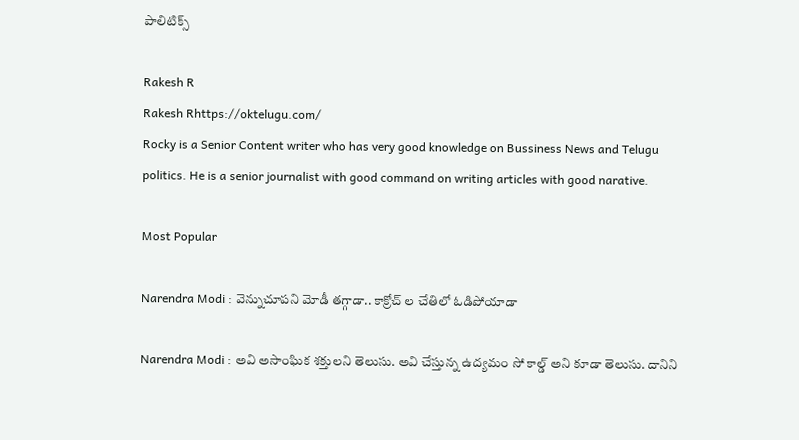పాలిటిక్స్

Rakesh R
Rakesh Rhttps://oktelugu.com/
Rocky is a Senior Content writer who has very good knowledge on Bussiness News and Telugu politics. He is a senior journalist with good command on writing articles with good narative.

Most Popular

Narendra Modi : వెన్నుచూపని మోడీ తగ్గాడా.. కాక్రోచ్ ల చేతిలో ఓడిపోయాడా

Narendra Modi : అవి అసాంఘిక శక్తులని తెలుసు. అవి చేస్తున్న ఉద్యమం సో కాల్డ్ అని కూడా తెలుసు. దానిని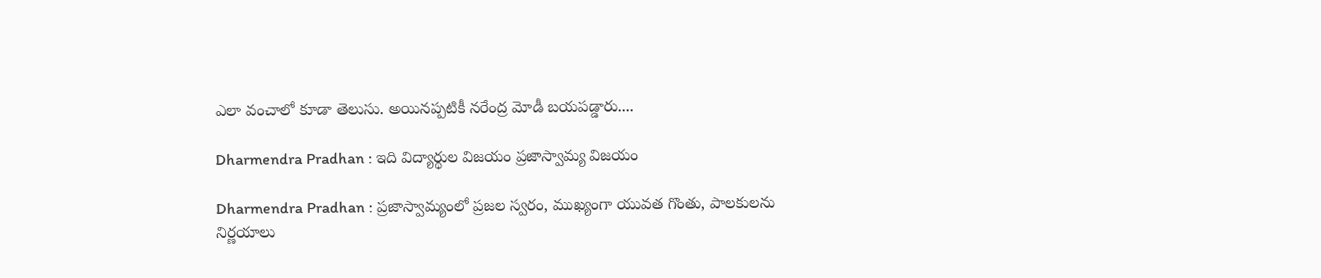ఎలా వంచాలో కూడా తెలుసు. అయినప్పటికీ నరేంద్ర మోడీ బయపడ్డారు....

Dharmendra Pradhan : ఇది విద్యార్థుల విజయం ప్రజాస్వామ్య విజయం

Dharmendra Pradhan : ప్రజాస్వామ్యంలో ప్రజల స్వరం, ముఖ్యంగా యువత గొంతు, పాలకులను నిర్ణయాలు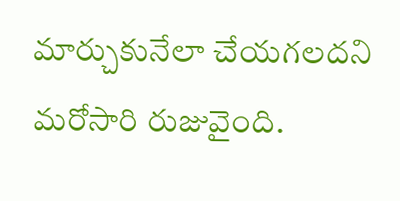మార్చుకునేలా చేయగలదని మరోసారి రుజువైంది.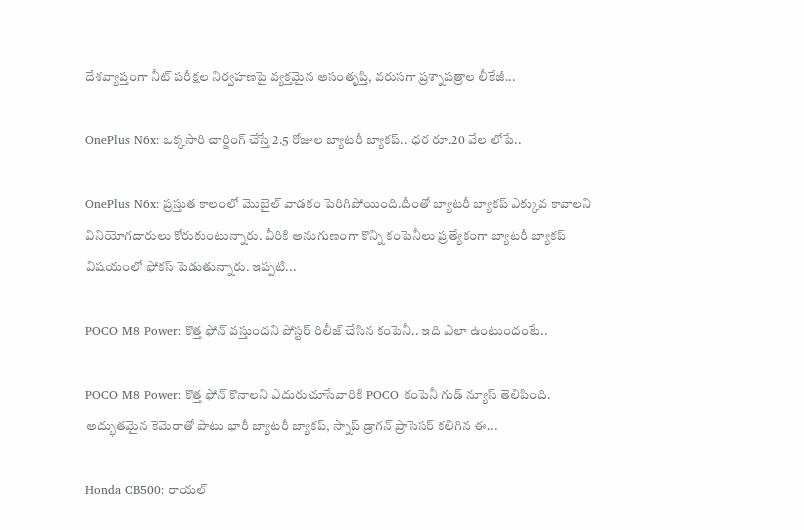దేశవ్యాప్తంగా నీట్ పరీక్షల నిర్వహణపై వ్యక్తమైన అసంతృప్తి, వరుసగా ప్రశ్నాపత్రాల లీకేజీ...

OnePlus N6x: ఒక్కసారి చార్జింగ్ చేస్తే 2.5 రోజుల బ్యాటరీ బ్యాకప్.. ధర రూ.20 వేల లోపే..

OnePlus N6x: ప్రస్తుత కాలంలో మొబైల్ వాడకం పెరిగిపోయింది.దీంతో బ్యాటరీ బ్యాకప్ ఎక్కువ కావాలని వినియోగదారులు కోరుకుంటున్నారు. వీరికి అనుగుణంగా కొన్ని కంపెనీలు ప్రత్యేకంగా బ్యాటరీ బ్యాకప్ విషయంలో ఫోకస్ పెడుతున్నారు. ఇప్పటి...

POCO M8 Power: కొత్త ఫోన్ వస్తుందని పోస్టర్ రిలీజ్ చేసిన కంపెనీ.. ఇది ఎలా ఉంటుందంటే..

POCO M8 Power: కొత్త ఫోన్ కొనాలని ఎదురుచూసేవారికి POCO కంపెనీ గుడ్ న్యూస్ తెలిపింది. అద్భుతమైన కెమెరాతో పాటు భారీ బ్యాటరీ బ్యాకప్, స్నాప్ డ్రాగన్ ప్రాసెసర్ కలిగిన ఈ...

Honda CB500: రాయల్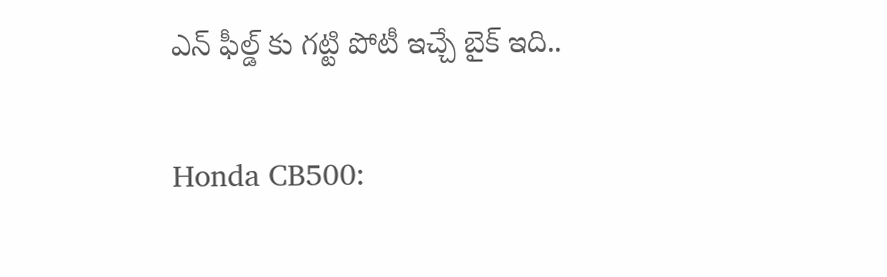ఎన్ ఫీల్డ్ కు గట్టి పోటీ ఇచ్చే బైక్ ఇది..

Honda CB500: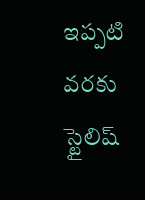ఇప్పటి వరకు స్టైలిష్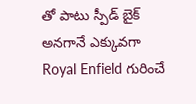తో పాటు స్పీడ్ బైక్ అనగానే ఎక్కువగా Royal Enfield గురించే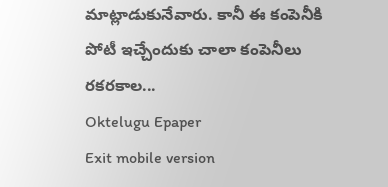మాట్లాడుకునేవారు. కానీ ఈ కంపెనీకి పోటీ ఇచ్చేందుకు చాలా కంపెనీలు రకరకాల...
Oktelugu Epaper
Exit mobile version